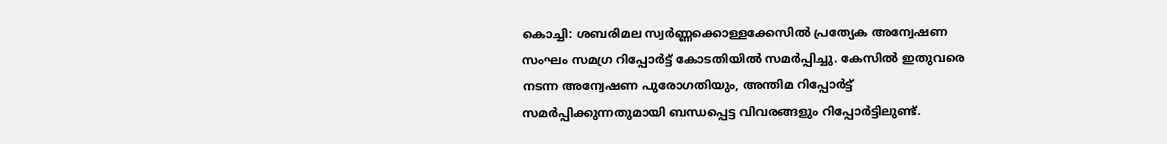കൊച്ചി: ശബരിമല സ്വർണ്ണക്കൊള്ളക്കേസിൽ പ്രത്യേക അന്വേഷണ സംഘം സമഗ്ര റിപ്പോർട്ട് കോടതിയിൽ സമർപ്പിച്ചു. കേസിൽ ഇതുവരെ നടന്ന അന്വേഷണ പുരോഗതിയും, അന്തിമ റിപ്പോർട്ട് സമർപ്പിക്കുന്നതുമായി ബന്ധപ്പെട്ട വിവരങ്ങളും റിപ്പോർട്ടിലുണ്ട്.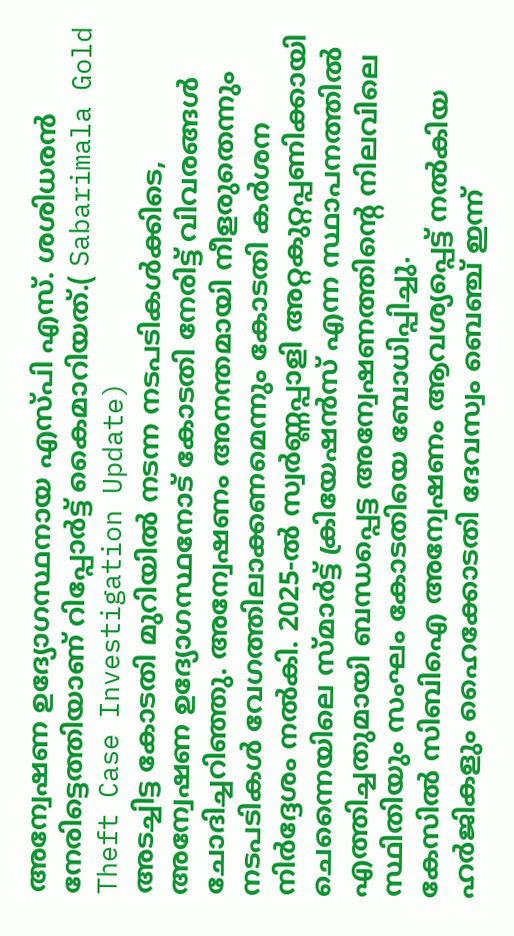അന്വേഷണ ഉദ്യോഗസ്ഥനായ എസ്പി എസ്. ശശിധരൻ നേരിട്ടെത്തിയാണ് റിപ്പോർട്ട് കൈമാറിയത്.( Sabarimala Gold Theft Case Investigation Update)
അടച്ചിട്ട കോടതി മുറിയിൽ നടന്ന നടപടികൾക്കിടെ, അന്വേഷണ ഉദ്യോഗസ്ഥനോട് കോടതി നേരിട്ട് വിവരങ്ങൾ ചോദിച്ചറിഞ്ഞു. അന്വേഷണം അനന്തമായി നീളരുതെന്നും നടപടികൾ വേഗത്തിലാക്കണമെന്നും കോടതി കർശന നിർദ്ദേശം നൽകി. 2025-ൽ സ്വർണ്ണപ്പാളി അറ്റകുറ്റപ്പണിക്കായി ചെന്നൈയിലെ സ്മാർട്ട് ക്രിയേഷൻസ് എന്ന സ്ഥാപനത്തിൽ എത്തിച്ചതുമായി ബന്ധപ്പെട്ട അന്വേഷണത്തിന്റെ നിലവിലെ സ്ഥിതിയും സംഘം കോടതിയെ ബോധിപ്പിച്ചു.
കേസിൽ സിബിഐ അന്വേഷണം ആവശ്യപ്പെട്ട് നൽകിയ ഹർജികളും ഹൈക്കോടതി ദേവസ്വം ബെഞ്ച് ഇന്ന്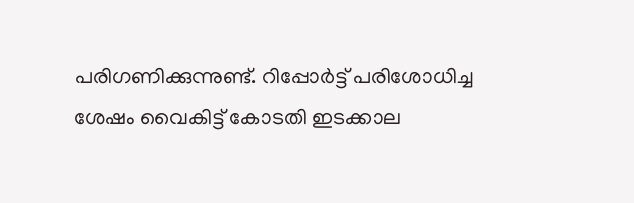പരിഗണിക്കുന്നുണ്ട്. റിപ്പോർട്ട് പരിശോധിച്ച ശേഷം വൈകിട്ട് കോടതി ഇടക്കാല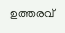ഉത്തരവ്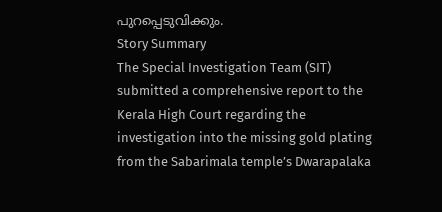പുറപ്പെടുവിക്കും.
Story Summary
The Special Investigation Team (SIT) submitted a comprehensive report to the Kerala High Court regarding the investigation into the missing gold plating from the Sabarimala temple’s Dwarapalaka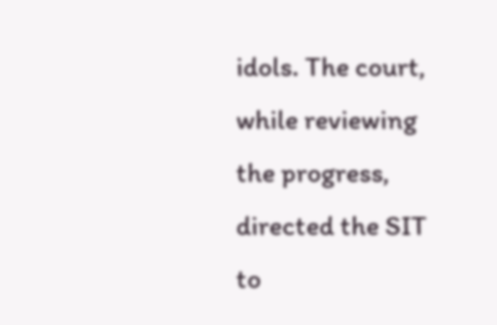idols. The court, while reviewing the progress, directed the SIT to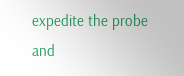expedite the probe and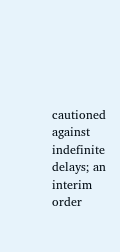cautioned against indefinite delays; an interim order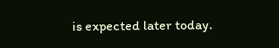is expected later today.